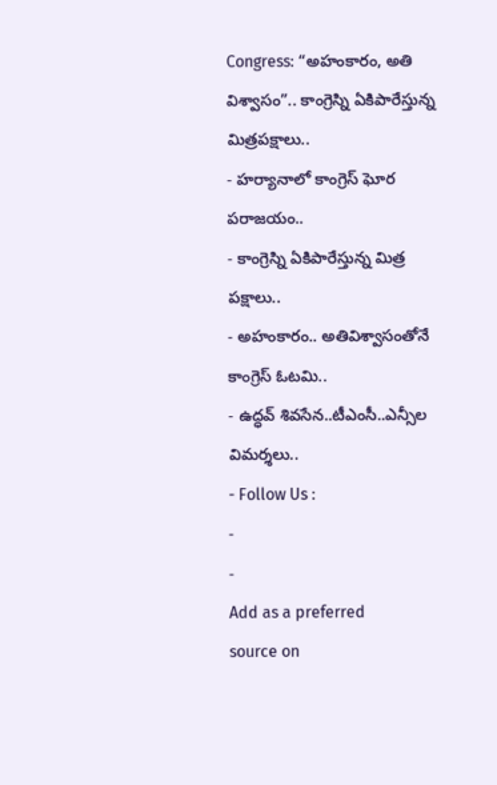Congress: “అహంకారం, అతి విశ్వాసం”.. కాంగ్రెస్ని ఏకిపారేస్తున్న మిత్రపక్షాలు..
- హర్యానాలో కాంగ్రెస్ ఘోర పరాజయం..
- కాంగ్రెస్ని ఏకిపారేస్తున్న మిత్ర పక్షాలు..
- అహంకారం.. అతివిశ్వాసంతోనే కాంగ్రెస్ ఓటమి..
- ఉద్ధవ్ శివసేన..టీఎంసీ..ఎన్సీల విమర్శలు..
- Follow Us :
-
-
Add as a preferred
source on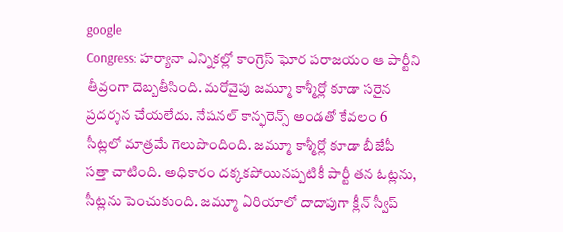google
Congress: హర్యానా ఎన్నికల్లో కాంగ్రెస్ ఘోర పరాజయం ఆ పార్టీని తీవ్రంగా దెబ్బతీసింది. మరోవైపు జమ్మూ కాశ్మీర్లో కూడా సరైన ప్రదర్శన చేయలేదు. నేషనల్ కాన్ఫరెన్స్ అండతో కేవలం 6 సీట్లలో మాత్రమే గెలుపొందింది. జమ్మూ కాశ్మీర్లో కూడా బీజేపీ సత్తా చాటింది. అధికారం దక్కకపోయినప్పటికీ పార్టీ తన ఓట్లను, సీట్లను పెంచుకుంది. జమ్మూ ఏరియాలో దాదాపుగా క్లీన్ స్వీప్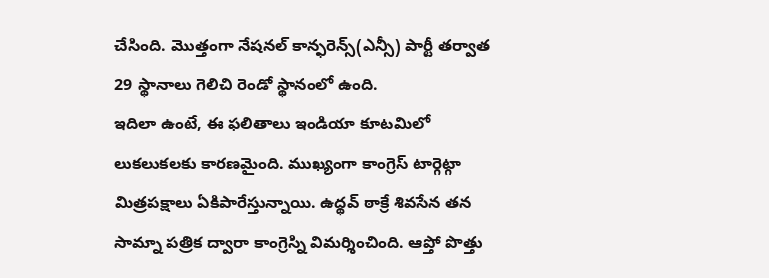చేసింది. మొత్తంగా నేషనల్ కాన్ఫరెన్స్(ఎన్సీ) పార్టీ తర్వాత 29 స్థానాలు గెలిచి రెండో స్థానంలో ఉంది.
ఇదిలా ఉంటే, ఈ ఫలితాలు ఇండియా కూటమిలో లుకలుకలకు కారణమైంది. ముఖ్యంగా కాంగ్రెస్ టార్గెట్గా మిత్రపక్షాలు ఏకిపారేస్తున్నాయి. ఉద్థవ్ ఠాక్రే శివసేన తన సామ్నా పత్రిక ద్వారా కాంగ్రెస్ని విమర్శించింది. ఆప్తో పొత్తు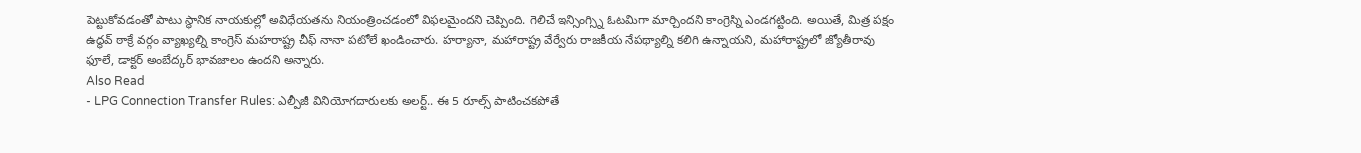పెట్టుకోవడంతో పాటు స్థానిక నాయకుల్లో అవిధేయతను నియంత్రించడంలో విఫలమైందని చెప్పింది. గెలిచే ఇన్సింగ్స్ని ఓటమిగా మార్చిందని కాంగ్రెస్ని ఎండగట్టింది. అయితే, మిత్ర పక్షం ఉద్ధవ్ ఠాక్రే వర్గం వ్యాఖ్యల్ని కాంగ్రెస్ మహరాష్ట్ర చీఫ్ నానా పటోలే ఖండించారు. హర్యానా, మహారాష్ట్ర వేర్వేరు రాజకీయ నేపథ్యాల్ని కలిగి ఉన్నాయని, మహారాష్ట్రలో జ్యోతీరావు ఫూలే, డాక్టర్ అంబేద్కర్ భావజాలం ఉందని అన్నారు.
Also Read
- LPG Connection Transfer Rules: ఎల్పీజీ వినియోగదారులకు అలర్ట్.. ఈ 5 రూల్స్ పాటించకపోతే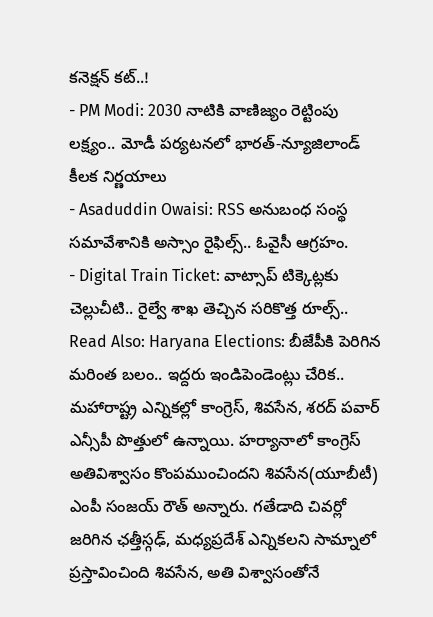కనెక్షన్ కట్..!
- PM Modi: 2030 నాటికి వాణిజ్యం రెట్టింపు లక్ష్యం.. మోడీ పర్యటనలో భారత్-న్యూజిలాండ్ కీలక నిర్ణయాలు
- Asaduddin Owaisi: RSS అనుబంధ సంస్థ సమావేశానికి అస్సాం రైఫిల్స్.. ఓవైసీ ఆగ్రహం.
- Digital Train Ticket: వాట్సాప్ టిక్కెట్లకు చెల్లుచీటి.. రైల్వే శాఖ తెచ్చిన సరికొత్త రూల్స్..
Read Also: Haryana Elections: బీజేపీకి పెరిగిన మరింత బలం.. ఇద్దరు ఇండిపెండెంట్లు చేరిక..
మహారాష్ట్ర ఎన్నికల్లో కాంగ్రెస్, శివసేన, శరద్ పవార్ ఎన్సీపీ పొత్తులో ఉన్నాయి. హర్యానాలో కాంగ్రెస్ అతివిశ్వాసం కొంపముంచిందని శివసేన(యూబీటీ) ఎంపీ సంజయ్ రౌత్ అన్నారు. గతేడాది చివర్లో జరిగిన ఛత్తీస్గఢ్, మధ్యప్రదేశ్ ఎన్నికలని సామ్నాలో ప్రస్తావించింది శివసేన, అతి విశ్వాసంతోనే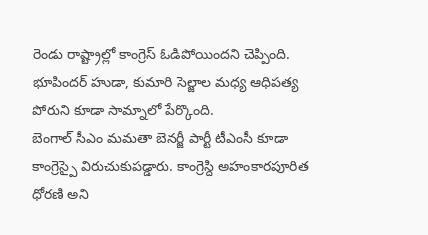రెండు రాష్ట్రాల్లో కాంగ్రెస్ ఓడిపోయిందని చెప్పింది. భూపిందర్ హుడా, కుమారి సెల్జాల మధ్య ఆధిపత్య పోరుని కూడా సామ్నాలో పేర్కొంది.
బెంగాల్ సీఎం మమతా బెనర్జీ పార్టీ టీఎంసీ కూడా కాంగ్రెస్పై విరుచుకుపడ్డారు. కాంగ్రెస్ది అహంకారపూరిత ధోరణి అని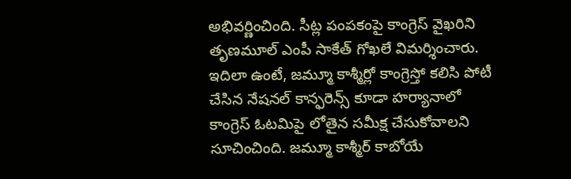అభివర్ణించింది. సీట్ల పంపకంపై కాంగ్రెస్ వైఖరిని తృణమూల్ ఎంపీ సాకేత్ గోఖలే విమర్శించారు. ఇదిలా ఉంటే, జమ్మూ కాశ్మీర్లో కాంగ్రెస్తో కలిసి పోటీ చేసిన నేషనల్ కాన్ఫరెన్స్ కూడా హర్యానాలో కాంగ్రెస్ ఓటమిపై లోతైన సమీక్ష చేసుకోవాలని సూచించింది. జమ్మూ కాశ్మీర్ కాబోయే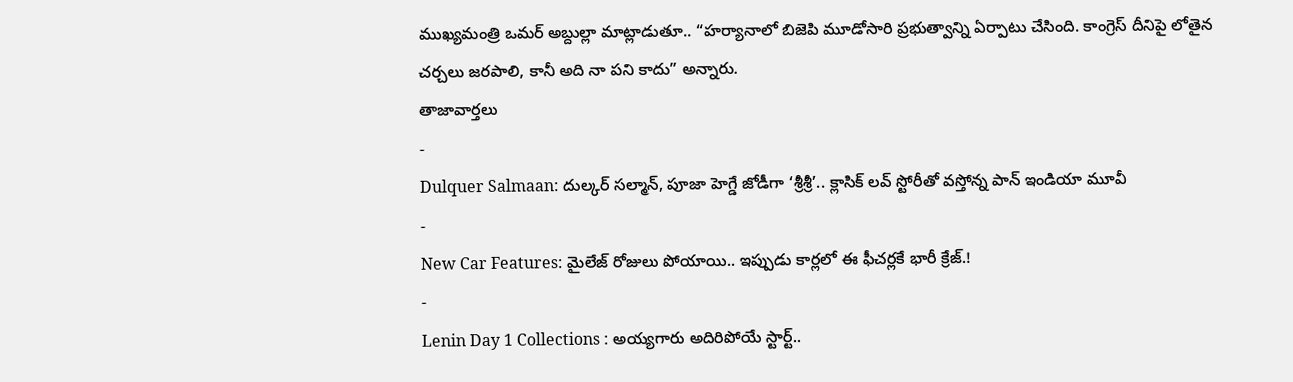ముఖ్యమంత్రి ఒమర్ అబ్దుల్లా మాట్లాడుతూ.. “హర్యానాలో బిజెపి మూడోసారి ప్రభుత్వాన్ని ఏర్పాటు చేసింది. కాంగ్రెస్ దీనిపై లోతైన చర్చలు జరపాలి, కానీ అది నా పని కాదు” అన్నారు.
తాజావార్తలు
-
Dulquer Salmaan: దుల్కర్ సల్మాన్, పూజా హెగ్డే జోడీగా ‘శ్రీశ్రీ’.. క్లాసిక్ లవ్ స్టోరీతో వస్తోన్న పాన్ ఇండియా మూవీ
-
New Car Features: మైలేజ్ రోజులు పోయాయి.. ఇప్పుడు కార్లలో ఈ ఫీచర్లకే భారీ క్రేజ్.!
-
Lenin Day 1 Collections : అయ్యగారు అదిరిపోయే స్టార్ట్..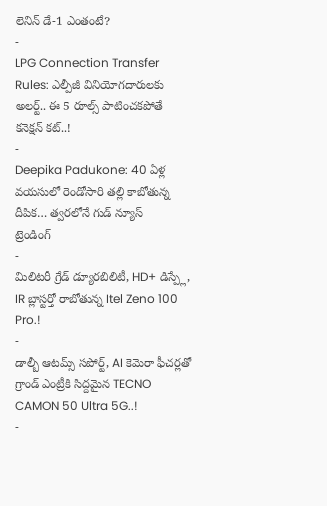లెనిన్ డే-1 ఎంతంటే?
-
LPG Connection Transfer Rules: ఎల్పీజీ వినియోగదారులకు అలర్ట్.. ఈ 5 రూల్స్ పాటించకపోతే కనెక్షన్ కట్..!
-
Deepika Padukone: 40 ఏళ్ల వయసులో రెండోసారి తల్లి కాబోతున్న దీపిక… త్వరలోనే గుడ్ న్యూస్
ట్రెండింగ్
-
మిలిటరీ గ్రేడ్ డ్యూరబిలిటీ, HD+ డిస్ప్లే, IR బ్లాస్టర్తో రాబోతున్న Itel Zeno 100 Pro.!
-
డాల్బీ ఆటమ్స్ సపోర్ట్, AI కెమెరా ఫీచర్లతో గ్రాండ్ ఎంట్రీకి సిద్దమైన TECNO CAMON 50 Ultra 5G..!
-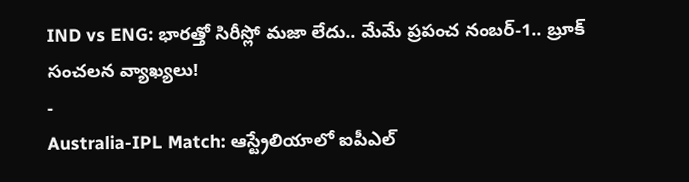IND vs ENG: భారత్తో సిరీస్లో మజా లేదు.. మేమే ప్రపంచ నంబర్-1.. బ్రూక్ సంచలన వ్యాఖ్యలు!
-
Australia-IPL Match: ఆస్ట్రేలియాలో ఐపీఎల్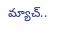మ్యాచ్..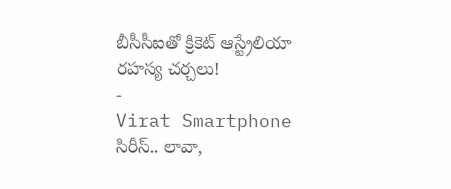బీసీసీఐతో క్రికెట్ ఆస్ట్రేలియా రహస్య చర్చలు!
-
Virat Smartphone సిరీస్.. లావా,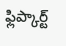ఫ్లిప్కార్ట్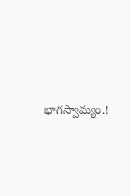భాగస్వామ్యం.!